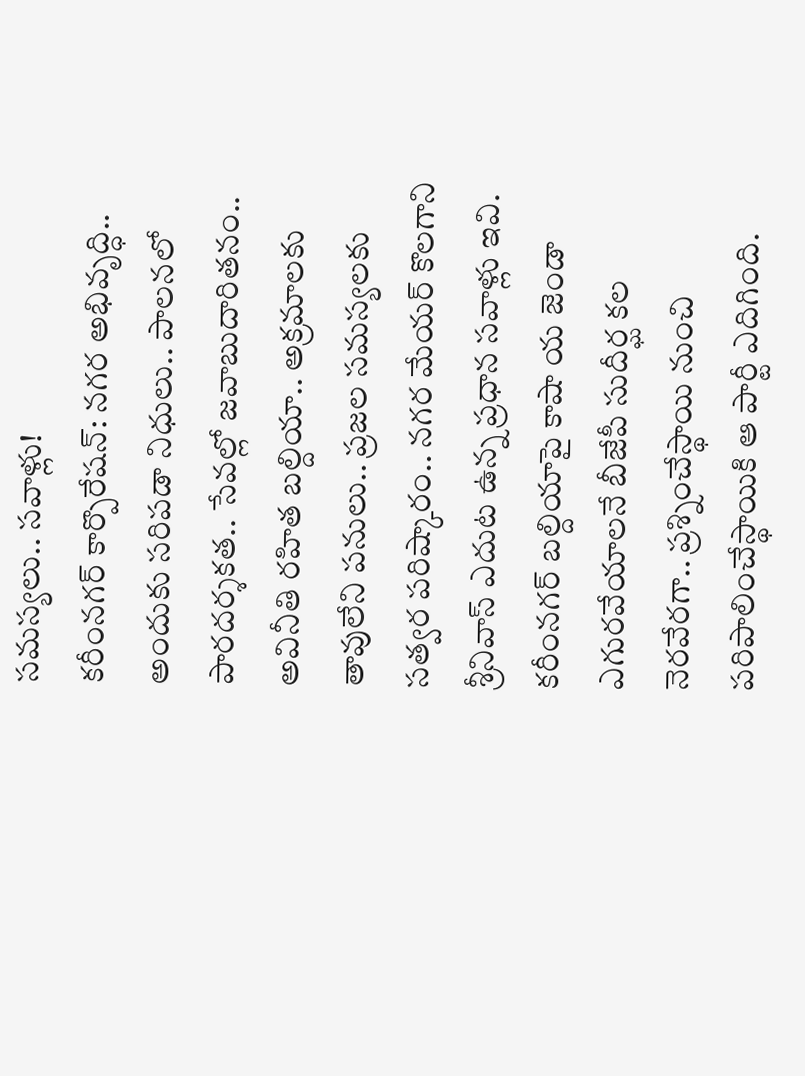సమస్యలు.. సవాళ్లు!
కరీంనగర్ కార్పొరేషన్: నగర అభివృద్ధి.. అందుకు సరిపడా నిధులు.. పాలనలో పారదర్శకత.. సేవల్లో జవాబుదారితనం.. అవినీతి రహిత బల్దియా.. అక్రమాలకు తావులేని పనులు.. ప్రజల సమస్యలకు సత్వర పరిష్కారం.. నగర మేయర్ కొలగాని శ్రీనివాస్ ఎదుట ఉన్న ప్రధాన సవాళ్లు ఇవి. కరీంనగర్ బల్దియాపై కాషా య జెండా ఎగురవేయాలనే బీజేపీ సుదీర్ఘ కల నెరవేరగా.. ప్రశ్నించేస్థాయి నుంచి పరిపాలించేస్థాయికి ఆ పార్టీ ఎదిగింది.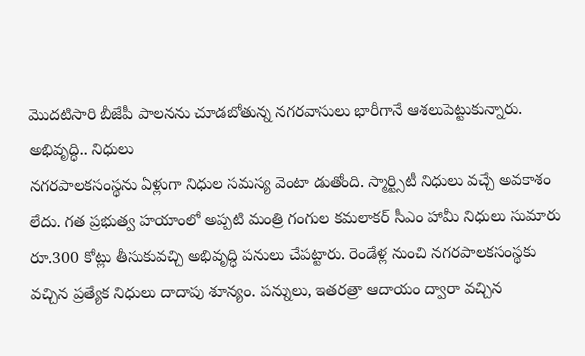మొదటిసారి బీజేపీ పాలనను చూడబోతున్న నగరవాసులు భారీగానే ఆశలుపెట్టుకున్నారు.
అభివృద్ధి.. నిధులు
నగరపాలకసంస్థను ఏళ్లుగా నిధుల సమస్య వెంటా డుతోంది. స్మార్ట్సిటీ నిధులు వచ్చే అవకాశం లేదు. గత ప్రభుత్వ హయాంలో అప్పటి మంత్రి గంగుల కమలాకర్ సీఎం హామీ నిధులు సుమారు రూ.300 కోట్లు తీసుకువచ్చి అభివృద్ధి పనులు చేపట్టారు. రెండేళ్ల నుంచి నగరపాలకసంస్థకు వచ్చిన ప్రత్యేక నిధులు దాదాపు శూన్యం. పన్నులు, ఇతరత్రా ఆదాయం ద్వారా వచ్చిన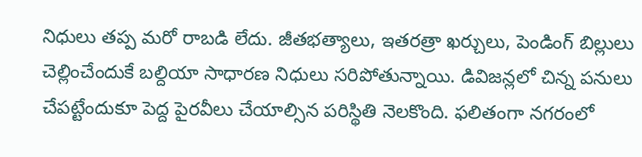నిధులు తప్ప మరో రాబడి లేదు. జీతభత్యాలు, ఇతరత్రా ఖర్చులు, పెండింగ్ బిల్లులు చెల్లించేందుకే బల్దియా సాధారణ నిధులు సరిపోతున్నాయి. డివిజన్లలో చిన్న పనులు చేపట్టేందుకూ పెద్ద పైరవీలు చేయాల్సిన పరిస్థితి నెలకొంది. ఫలితంగా నగరంలో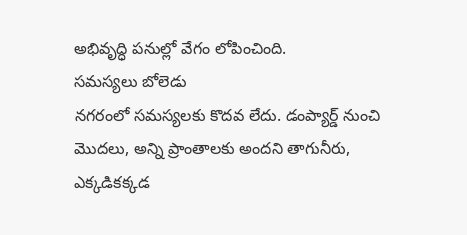అభివృద్ధి పనుల్లో వేగం లోపించింది.
సమస్యలు బోలెడు
నగరంలో సమస్యలకు కొదవ లేదు. డంప్యార్డ్ నుంచి మొదలు, అన్ని ప్రాంతాలకు అందని తాగునీరు, ఎక్కడికక్కడ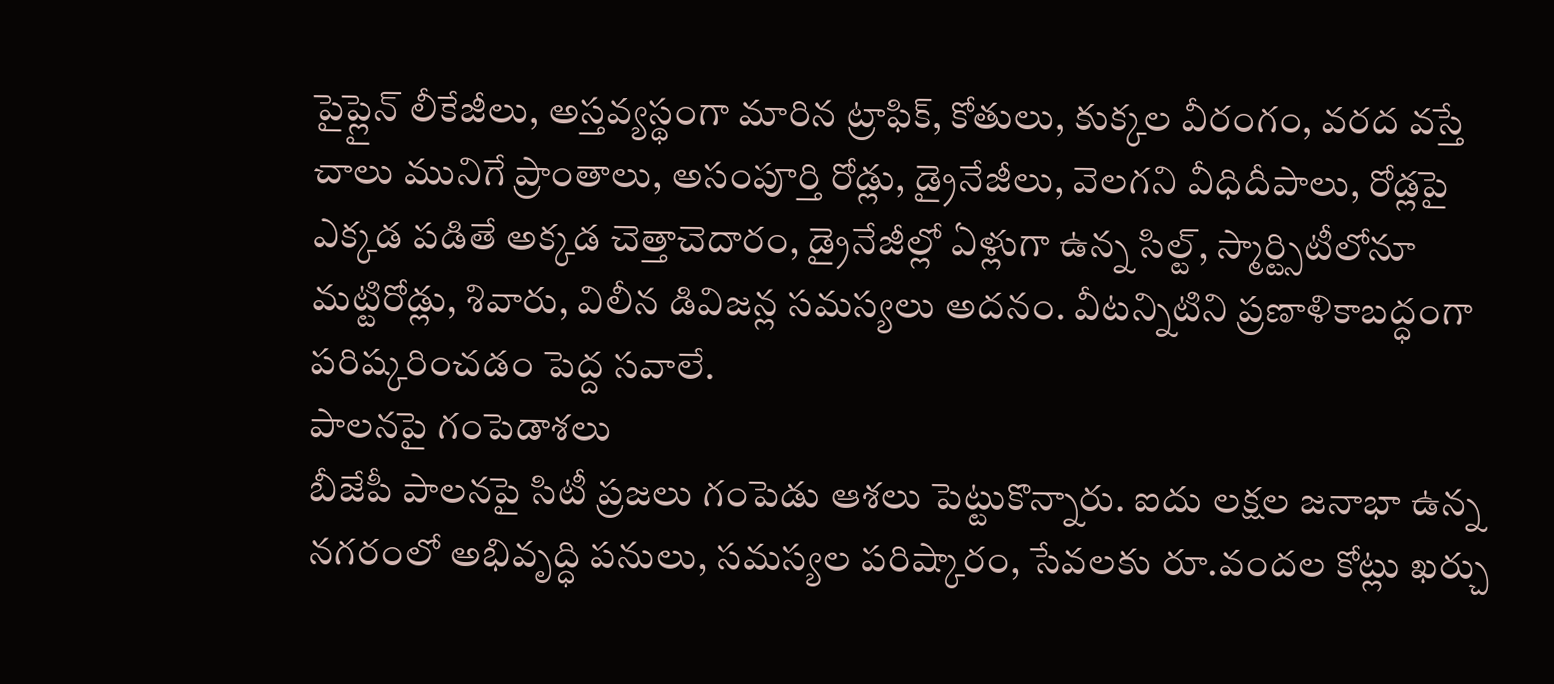పైప్లైన్ లీకేజీలు, అస్తవ్యస్థంగా మారిన ట్రాఫిక్, కోతులు, కుక్కల వీరంగం, వరద వస్తే చాలు మునిగే ప్రాంతాలు, అసంపూర్తి రోడ్లు, డ్రైనేజీలు, వెలగని వీధిదీపాలు, రోడ్లపై ఎక్కడ పడితే అక్కడ చెత్తాచెదారం, డ్రైనేజీల్లో ఏళ్లుగా ఉన్న సిల్ట్, స్మార్ట్సిటీలోనూ మట్టిరోడ్లు, శివారు, విలీన డివిజన్ల సమస్యలు అదనం. వీటన్నిటిని ప్రణాళికాబద్ధంగా పరిష్కరించడం పెద్ద సవాలే.
పాలనపై గంపెడాశలు
బీజేపీ పాలనపై సిటీ ప్రజలు గంపెడు ఆశలు పెట్టుకొన్నారు. ఐదు లక్షల జనాభా ఉన్న నగరంలో అభివృద్ధి పనులు, సమస్యల పరిష్కారం, సేవలకు రూ.వందల కోట్లు ఖర్చు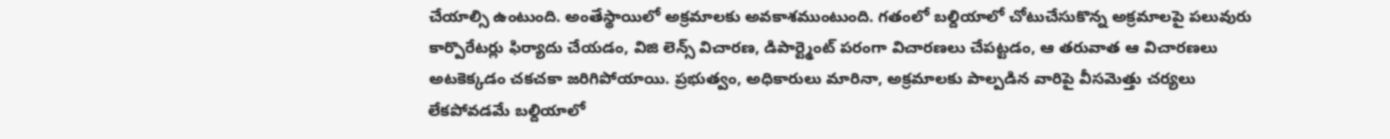చేయాల్సి ఉంటుంది. అంతేస్థాయిలో అక్రమాలకు అవకాశముంటుంది. గతంలో బల్దియాలో చోటుచేసుకొన్న అక్రమాలపై పలువురు కార్పొరేటర్లు ఫిర్యాదు చేయడం, విజి లెన్స్ విచారణ, డిపార్ట్మెంట్ పరంగా విచారణలు చేపట్టడం, ఆ తరువాత ఆ విచారణలు అటకెక్కడం చకచకా జరిగిపోయాయి. ప్రభుత్వం, అధికారులు మారినా, అక్రమాలకు పాల్పడిన వారిపై వీసమెత్తు చర్యలు లేకపోవడమే బల్దియాలో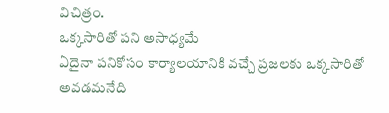విచిత్రం.
ఒక్కసారితో పని అసాధ్యమే
ఏదైనా పనికోసం కార్యాలయానికి వచ్చే ప్రజలకు ఒక్కసారితో అవడమనేది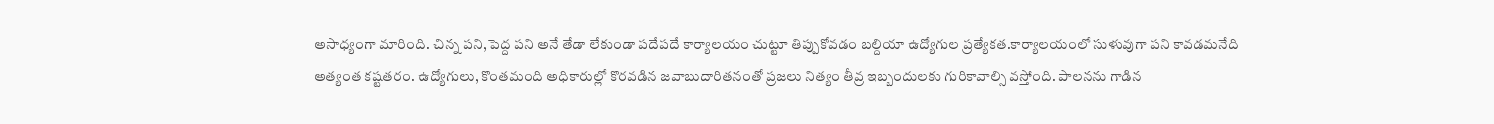అసాధ్యంగా మారింది. చిన్న పని,పెద్ద పని అనే తేడా లేకుండా పదేపదే కార్యాలయం చుట్టూ తిప్పుకోవడం బల్దియా ఉద్యోగుల ప్రత్యేకత.కార్యాలయంలో సుళువుగా పని కావడమనేది అత్యంత కష్టతరం. ఉద్యోగులు, కొంతమంది అధికారుల్లో కొరవడిన జవాబుదారితనంతో ప్రజలు నిత్యం తీవ్ర ఇబ్బందులకు గురికావాల్సి వస్తోంది. పాలనను గాడిన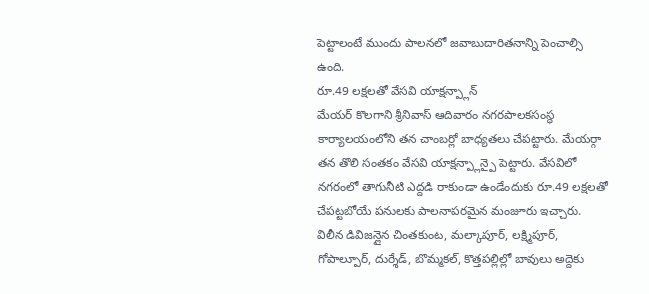పెట్టాలంటే ముందు పాలనలో జవాబుదారితనాన్ని పెంచాల్సి ఉంది.
రూ.49 లక్షలతో వేసవి యాక్షన్ప్లాన్
మేయర్ కొలగాని శ్రీనివాస్ ఆదివారం నగరపాలకసంస్థ కార్యాలయంలోని తన చాంబర్లో బాధ్యతలు చేపట్టారు. మేయర్గా తన తొలి సంతకం వేసవి యాక్షన్ప్లాన్పై పెట్టారు. వేసవిలో నగరంలో తాగునీటి ఎద్దడి రాకుండా ఉండేందుకు రూ.49 లక్షలతో చేపట్టబోయే పనులకు పాలనాపరమైన మంజూరు ఇచ్చారు. విలీన డివిజన్లైన చింతకుంట, మల్కాపూర్, లక్ష్మిపూర్, గోపాల్పూర్, దుర్శేడ్, బొమ్మకల్, కొత్తపల్లిల్లో బావులు అద్దెకు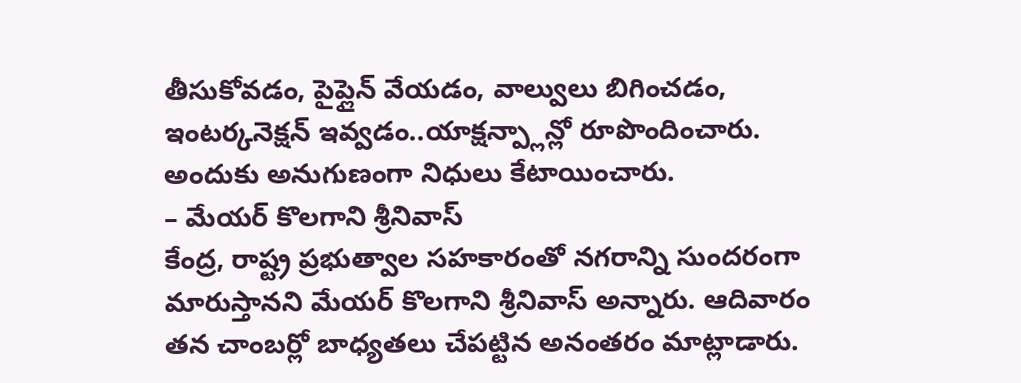తీసుకోవడం, పైప్లైన్ వేయడం, వాల్వులు బిగించడం, ఇంటర్కనెక్షన్ ఇవ్వడం..యాక్షన్ప్లాన్లో రూపొందించారు. అందుకు అనుగుణంగా నిధులు కేటాయించారు.
– మేయర్ కొలగాని శ్రీనివాస్
కేంద్ర, రాష్ట్ర ప్రభుత్వాల సహకారంతో నగరాన్ని సుందరంగా మారుస్తానని మేయర్ కొలగాని శ్రీనివాస్ అన్నారు. ఆదివారం తన చాంబర్లో బాధ్యతలు చేపట్టిన అనంతరం మాట్లాడారు.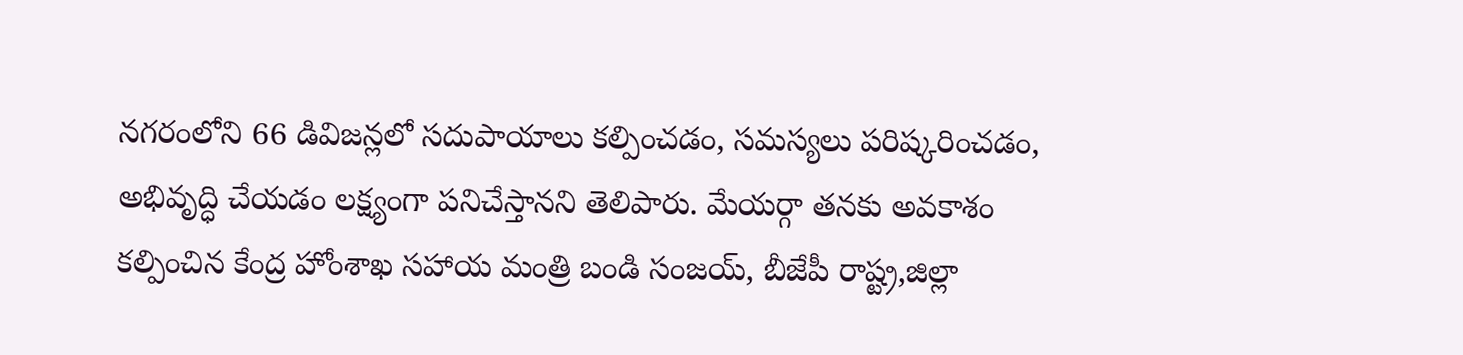నగరంలోని 66 డివిజన్లలో సదుపాయాలు కల్పించడం, సమస్యలు పరిష్కరించడం, అభివృద్ధి చేయడం లక్ష్యంగా పనిచేస్తానని తెలిపారు. మేయర్గా తనకు అవకాశం కల్పించిన కేంద్ర హోంశాఖ సహాయ మంత్రి బండి సంజయ్, బీజేపీ రాష్ట్ర,జిల్లా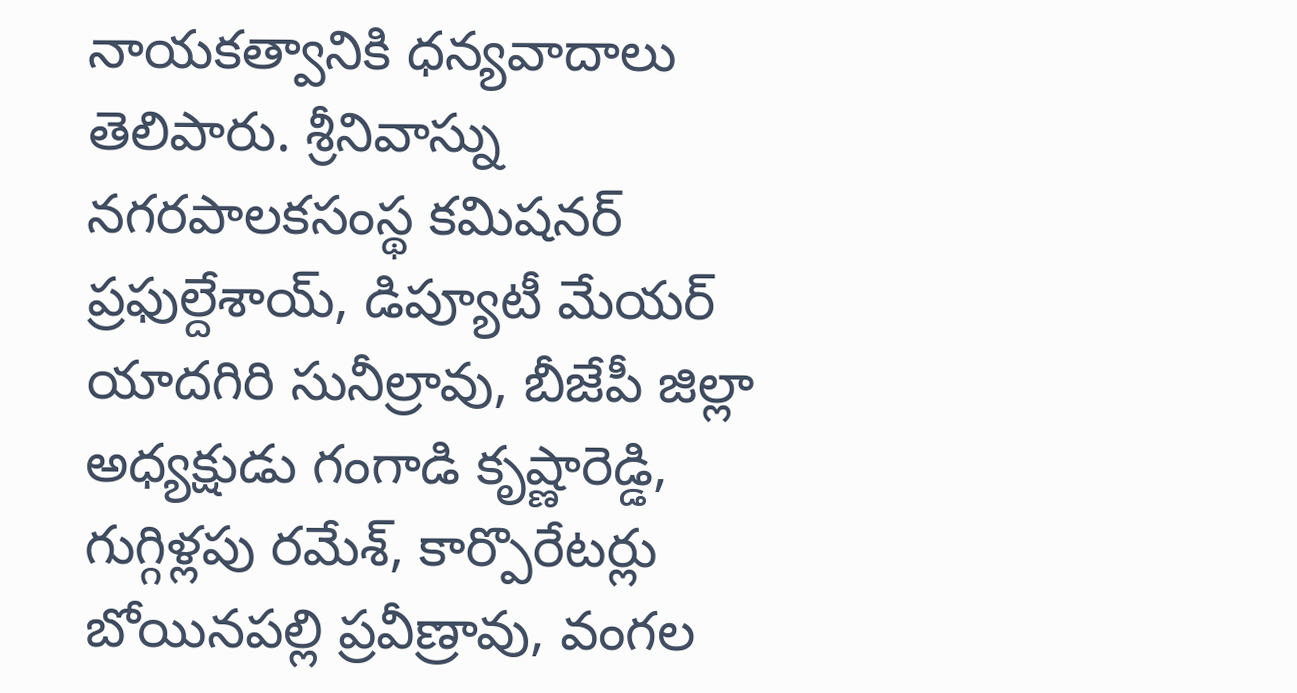నాయకత్వానికి ధన్యవాదాలు తెలిపారు. శ్రీనివాస్ను నగరపాలకసంస్థ కమిషనర్ ప్రఫుల్దేశాయ్, డిప్యూటీ మేయర్ యాదగిరి సునీల్రావు, బీజేపీ జిల్లా అధ్యక్షుడు గంగాడి కృష్ణారెడ్డి, గుగ్గిళ్లపు రమేశ్, కార్పొరేటర్లు బోయినపల్లి ప్రవీణ్రావు, వంగల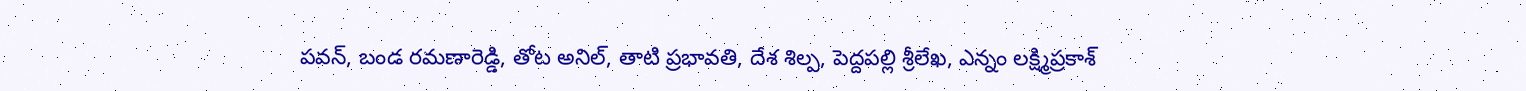పవన్, బండ రమణారెడ్డి, తోట అనిల్, తాటి ప్రభావతి, దేశ శిల్ప, పెద్దపల్లి శ్రీలేఖ, ఎన్నం లక్ష్మిప్రకాశ్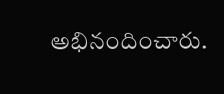అభినందించారు.